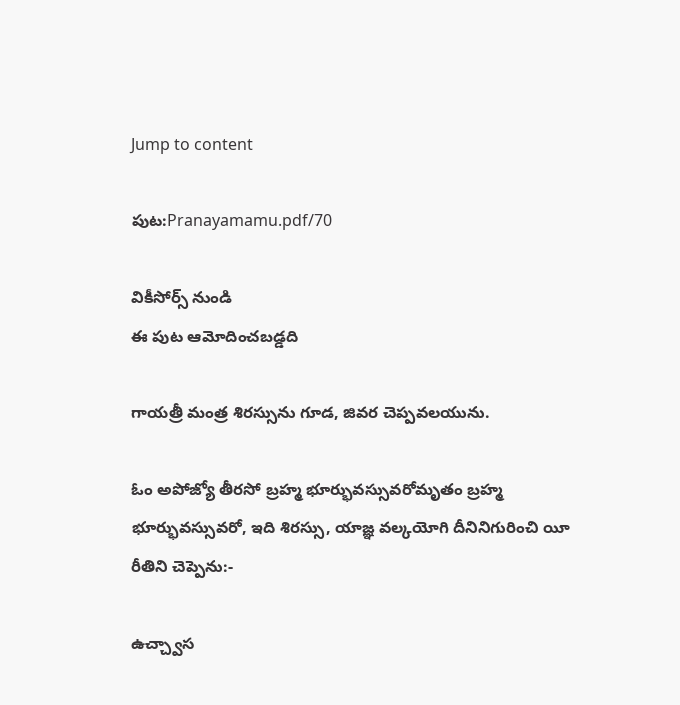Jump to content

పుట:Pranayamamu.pdf/70

వికీసోర్స్ నుండి
ఈ పుట ఆమోదించబడ్డది

గాయత్రీ మంత్ర శిరస్సును గూడ, జివర చెప్పవలయును.

ఓం అపోజ్యో తీరసో బ్రహ్మ భూర్భువస్సువరోమృతం బ్రహ్మ భూర్భువస్సువరో, ఇది శిరస్సు, యాజ్ఞ వల్కయోగి దీనినిగురించి యీ రీతిని చెప్పెను:-

ఉచ్చ్వాస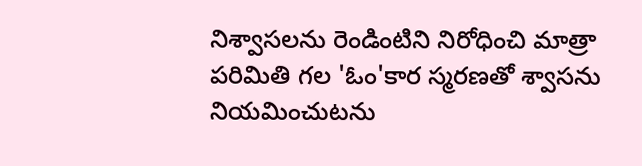నిశ్వాసలను రెండింటిని నిరోధించి మాత్రా పరిమితి గల 'ఓం'కార స్మరణతో శ్వాసను నియమించుటను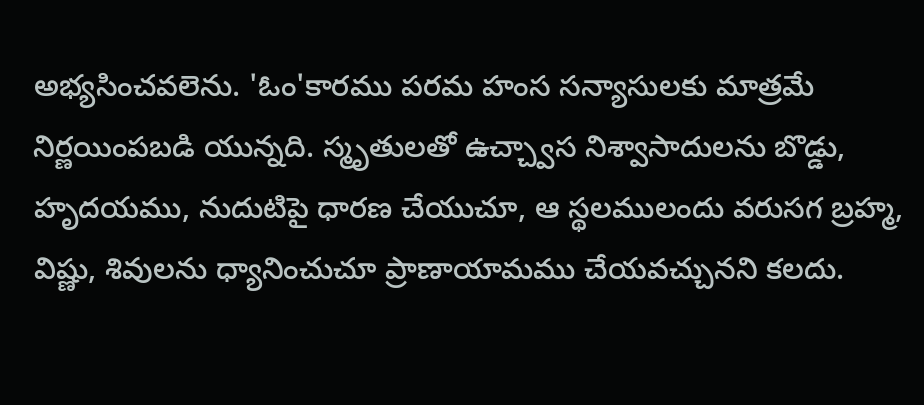అభ్యసించవలెను. 'ఓం'కారము పరమ హంస సన్యాసులకు మాత్రమే నిర్ణయింపబడి యున్నది. స్మృతులతో ఉచ్చ్వాస నిశ్వాసాదులను బొడ్డు, హృదయము, నుదుటిపై ధారణ చేయుచూ, ఆ స్థలములందు వరుసగ బ్రహ్మ, విష్ణు, శివులను ధ్యానించుచూ ప్రాణాయామము చేయవచ్చునని కలదు.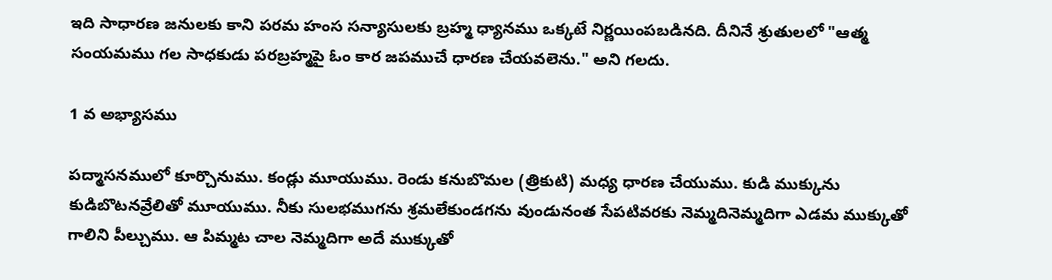ఇది సాధారణ జనులకు కాని పరమ హంస సన్యాసులకు బ్రహ్మ ధ్యానము ఒక్కటే నిర్ణయింపబడినది. దీనినే శ్రుతులలో "ఆత్మ సంయమము గల సాధకుడు పరబ్రహ్మపై ఓం కార జపముచే ధారణ చేయవలెను." అని గలదు.

1 వ అభ్యాసము

పద్మాసనములో కూర్చొనుము. కండ్లు మూయుము. రెండు కనుబొమల (త్రికుటి) మధ్య ధారణ చేయుము. కుడి ముక్కును కుడిబొటనవ్రేలితో మూయుము. నీకు సులభముగను శ్రమలేకుండగను వుండునంత సేపటివరకు నెమ్మదినెమ్మదిగా ఎడమ ముక్కుతో గాలిని పీల్చుము. ఆ పిమ్మట చాల నెమ్మదిగా అదే ముక్కుతో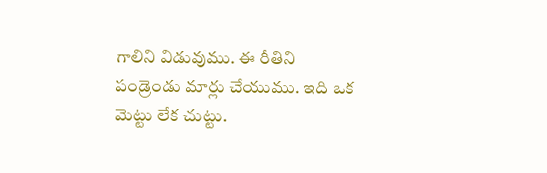గాలిని విడువుము. ఈ రీతిని పండ్రెండు మార్లు చేయుము. ఇది ఒక మెట్టు లేక చుట్టు.